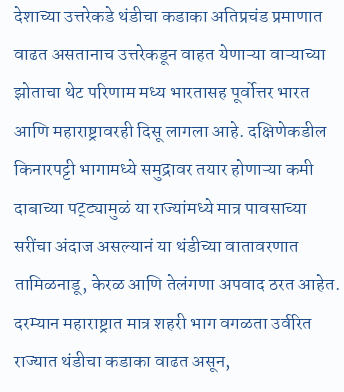देशाच्या उत्तरेकडे थंडीचा कडाका अतिप्रचंड प्रमाणात वाढत असतानाच उत्तरेकडून वाहत येणाऱ्या वाऱ्याच्या झोताचा थेट परिणाम मध्य भारतासह पूर्वोत्तर भारत आणि महाराष्ट्रावरही दिसू लागला आहे. दक्षिणेकडील किनारपट्टी भागामध्ये समुद्रावर तयार होणाऱ्या कमी दाबाच्या पट्ट्यामुळं या राज्यांमध्ये मात्र पावसाच्या सरींचा अंदाज असल्यानं या थंडीच्या वातावरणात तामिळनाडू, केरळ आणि तेलंगणा अपवाद ठरत आहेत. दरम्यान महाराष्ट्रात मात्र शहरी भाग वगळता उर्वरित राज्यात थंडीचा कडाका वाढत असून,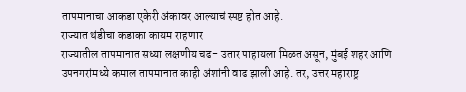तापमानाचा आकडा एकेरी अंकावर आल्याचं स्पष्ट होत आहे.
राज्यात थंडीचा कडाका कायम राहणार
राज्यातील तापमानात सध्या लक्षणीय चढ- उतार पाहायला मिळत असून, मुंबई शहर आणि उपनगरांमध्ये कमाल तापमानात काही अंशांनी वाढ झाली आहे. तर, उत्तर महाराष्ट्र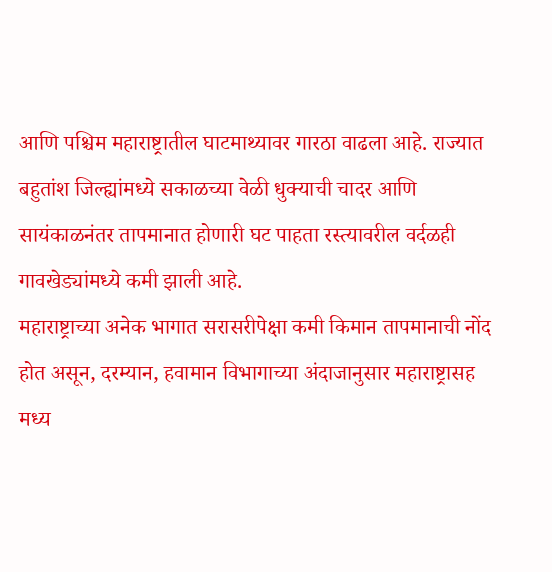आणि पश्चिम महाराष्ट्रातील घाटमाथ्यावर गारठा वाढला आहे. राज्यात बहुतांश जिल्ह्यांमध्ये सकाळच्या वेळी धुक्याची चादर आणि सायंकाळनंतर तापमानात होणारी घट पाहता रस्त्यावरील वर्दळही गावखेड्यांमध्ये कमी झाली आहे.
महाराष्ट्राच्या अनेक भागात सरासरीपेक्षा कमी किमान तापमानाची नोंद होत असून, दरम्यान, हवामान विभागाच्या अंदाजानुसार महाराष्ट्रासह मध्य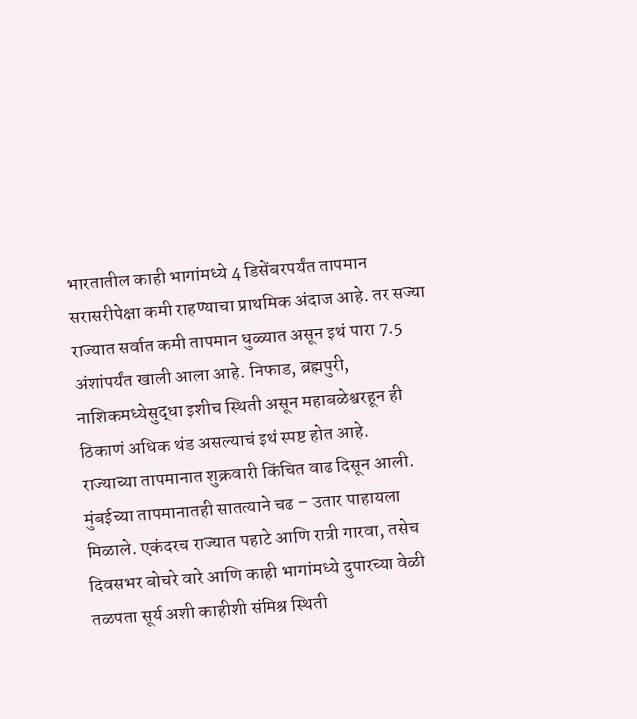भारतातील काही भागांमध्ये 4 डिसेंबरपर्यंत तापमान सरासरीपेक्षा कमी राहण्याचा प्राथमिक अंदाज आहे. तर सज्या राज्यात सर्वात कमी तापमान धुळ्यात असून इथं पारा 7.5 अंशांपर्यंत खाली आला आहे. निफाड, ब्रह्मपुरी, नाशिकमध्येसुद्धा इशीच स्थिती असून महाबळेश्वरहून ही ठिकाणं अधिक थंड असल्याचं इथं स्पष्ट होत आहे.
राज्याच्या तापमानात शुक्रवारी किंचित वाढ दिसून आली. मुंबईच्या तापमानातही सातत्याने चढ – उतार पाहायला मिळाले. एकंदरच राज्यात पहाटे आणि रात्री गारवा, तसेच दिवसभर बोचरे वारे आणि काही भागांमध्ये दुपारच्या वेळी तळपता सूर्य अशी काहीशी संमिश्र स्थिती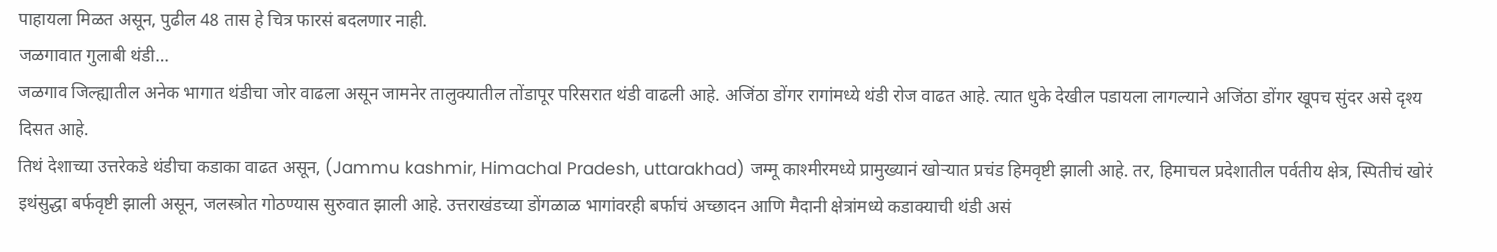पाहायला मिळत असून, पुढील 48 तास हे चित्र फारसं बदलणार नाही.
जळगावात गुलाबी थंडी…
जळगाव जिल्ह्यातील अनेक भागात थंडीचा जोर वाढला असून जामनेर तालुक्यातील तोंडापूर परिसरात थंडी वाढली आहे. अजिंठा डोंगर रागांमध्ये थंडी रोज वाढत आहे. त्यात धुके देखील पडायला लागल्याने अजिंठा डोंगर खूपच सुंदर असे दृश्य दिसत आहे.
तिथं देशाच्या उत्तरेकडे थंडीचा कडाका वाढत असून, (Jammu kashmir, Himachal Pradesh, uttarakhad) जम्मू काश्मीरमध्ये प्रामुख्यानं खोऱ्यात प्रचंड हिमवृष्टी झाली आहे. तर, हिमाचल प्रदेशातील पर्वतीय क्षेत्र, स्पितीचं खोरं इथंसुद्धा बर्फवृष्टी झाली असून, जलस्त्रोत गोठण्यास सुरुवात झाली आहे. उत्तराखंडच्या डोंगळाळ भागांवरही बर्फाचं अच्छादन आणि मैदानी क्षेत्रांमध्ये कडाक्याची थंडी असं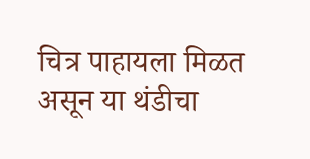चित्र पाहायला मिळत असून या थंडीचा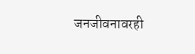जनजीवनावरही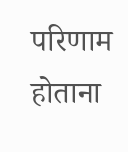परिणाम होताना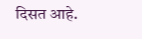दिसत आहे.